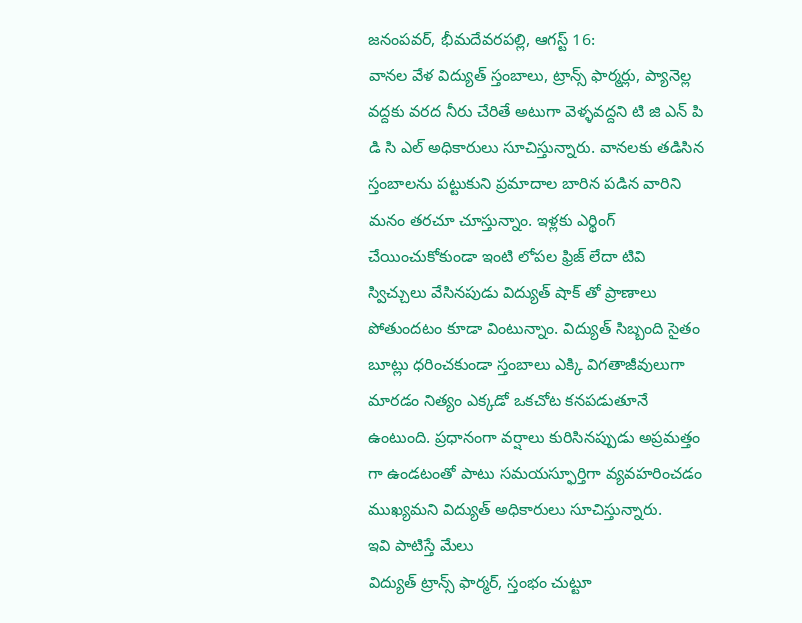జనంపవర్, భీమదేవరపల్లి, ఆగస్ట్ 16:
వానల వేళ విద్యుత్ స్తంబాలు, ట్రాన్స్ ఫార్మర్లు, ప్యానెల్ల వద్దకు వరద నీరు చేరితే అటుగా వెళ్ళవద్దని టి జి ఎన్ పి డి సి ఎల్ అధికారులు సూచిస్తున్నారు. వానలకు తడిసిన స్తంబాలను పట్టుకుని ప్రమాదాల బారిన పడిన వారిని మనం తరచూ చూస్తున్నాం. ఇళ్లకు ఎర్థింగ్ చేయించుకోకుండా ఇంటి లోపల ఫ్రిజ్ లేదా టివి స్విచ్చులు వేసినపుడు విద్యుత్ షాక్ తో ప్రాణాలు పోతుందటం కూడా వింటున్నాం. విద్యుత్ సిబ్బంది సైతం బూట్లు ధరించకుండా స్తంబాలు ఎక్కి విగతాజీవులుగా మారడం నిత్యం ఎక్కడో ఒకచోట కనపడుతూనే ఉంటుంది. ప్రధానంగా వర్షాలు కురిసినప్పుడు అప్రమత్తం గా ఉండటంతో పాటు సమయస్ఫూర్తిగా వ్యవహరించడం ముఖ్యమని విద్యుత్ అధికారులు సూచిస్తున్నారు.
ఇవి పాటిస్తే మేలు
విద్యుత్ ట్రాన్స్ ఫార్మర్, స్తంభం చుట్టూ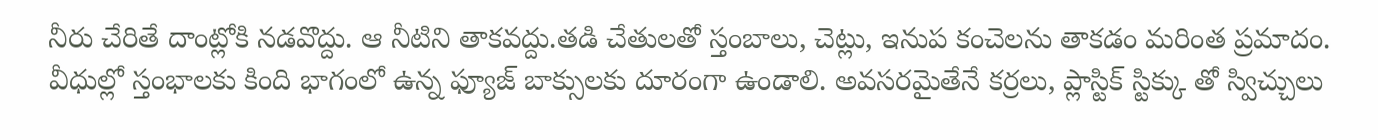నీరు చేరితే దాంట్లోకి నడవొద్దు. ఆ నీటిని తాకవద్దు.తడి చేతులతో స్తంబాలు, చెట్లు, ఇనుప కంచెలను తాకడం మరింత ప్రమాదం. వీధుల్లో స్తంభాలకు కింది భాగంలో ఉన్న ఫ్యూజ్ బాక్సులకు దూరంగా ఉండాలి. అవసరమైతేనే కర్రలు, ప్లాస్టిక్ స్టిక్కు తో స్విచ్చులు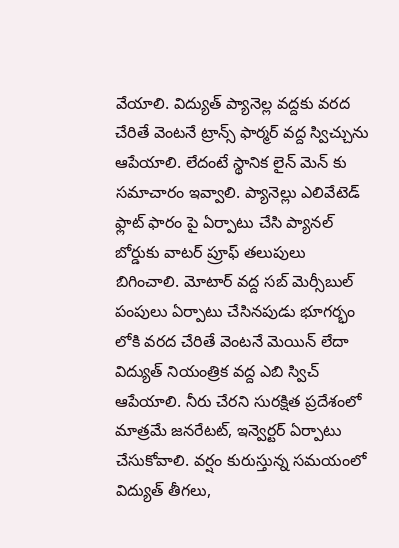వేయాలి. విద్యుత్ ప్యానెల్ల వద్దకు వరద చేరితే వెంటనే ట్రాన్స్ ఫార్మర్ వద్ద స్విచ్చును ఆపేయాలి. లేదంటే స్థానిక లైన్ మెన్ కు సమాచారం ఇవ్వాలి. ప్యానెల్లు ఎలివేటెడ్ ఫ్లాట్ ఫారం పై ఏర్పాటు చేసి ప్యానల్ బోర్డుకు వాటర్ ప్రూఫ్ తలుపులు బిగించాలి. మోటార్ వద్ద సబ్ మెర్సీబుల్ పంపులు ఏర్పాటు చేసినపుడు భూగర్భం లోకి వరద చేరితే వెంటనే మెయిన్ లేదా విద్యుత్ నియంత్రిక వద్ద ఎబి స్విచ్ ఆపేయాలి. నీరు చేరని సురక్షిత ప్రదేశంలో మాత్రమే జనరేటట్, ఇన్వెర్టర్ ఏర్పాటు చేసుకోవాలి. వర్షం కురుస్తున్న సమయంలో విద్యుత్ తీగలు,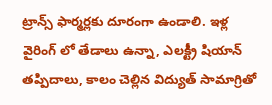ట్రాన్స్ ఫార్మర్లకు దూరంగా ఉండాలి. ఇళ్ల వైరింగ్ లో తేడాలు ఉన్నా, ఎలక్ట్రీ షియాన్ తప్పిదాలు, కాలం చెల్లిన విద్యుత్ సామాగ్రితో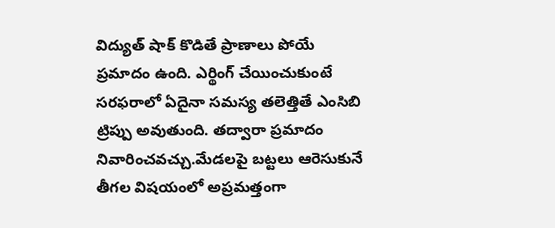విద్యుత్ షాక్ కొడితే ప్రాణాలు పోయే ప్రమాదం ఉంది. ఎర్థింగ్ చేయించుకుంటే సరఫరాలో ఏదైనా సమస్య తలెత్తితే ఎంసిబి ట్రిప్పు అవుతుంది. తద్వారా ప్రమాదం నివారించవచ్చు.మేడలపై బట్టలు ఆరెసుకునే తీగల విషయంలో అప్రమత్తంగా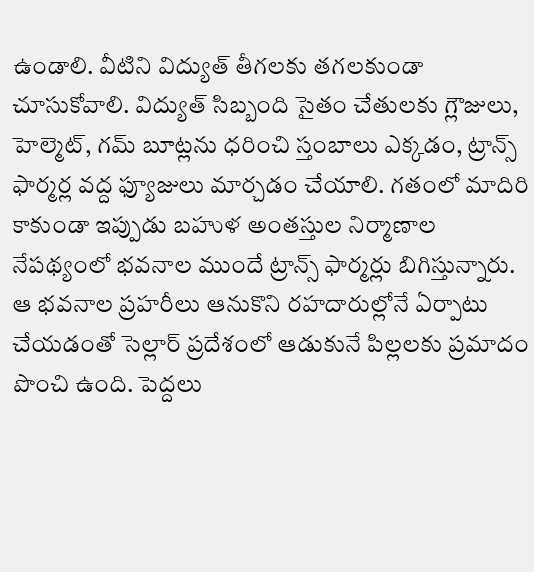ఉండాలి. వీటిని విద్యుత్ తీగలకు తగలకుండా చూసుకోవాలి. విద్యుత్ సిబ్బంది సైతం చేతులకు గ్లౌజులు, హెల్మెట్, గమ్ బూట్లను ధరించి స్తంబాలు ఎక్కడం, ట్రాన్స్ ఫార్మర్ల వద్ద ఫ్యూజులు మార్చడం చేయాలి. గతంలో మాదిరి కాకుండా ఇప్పుడు బహుళ అంతస్తుల నిర్మాణాల నేపథ్యంలో భవనాల ముందే ట్రాన్స్ ఫార్మర్లు బిగిస్తున్నారు. ఆ భవనాల ప్రహరీలు ఆనుకొని రహదారుల్లోనే ఏర్పాటు చేయడంతో సెల్లార్ ప్రదేశంలో ఆడుకునే పిల్లలకు ప్రమాదం పొంచి ఉంది. పెద్దలు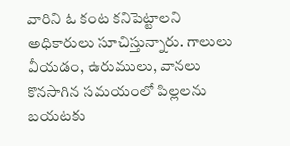వారిని ఓ కంట కనిపెట్టాలని అధికారులు సూచిస్తున్నారు. గాలులు వీయడం, ఉరుములు, వానలు కొనసాగిన సమయంలో పిల్లలను బయటకు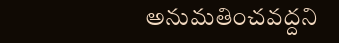అనుమతించవద్దని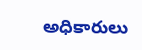అధికారులు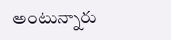అంటున్నారు